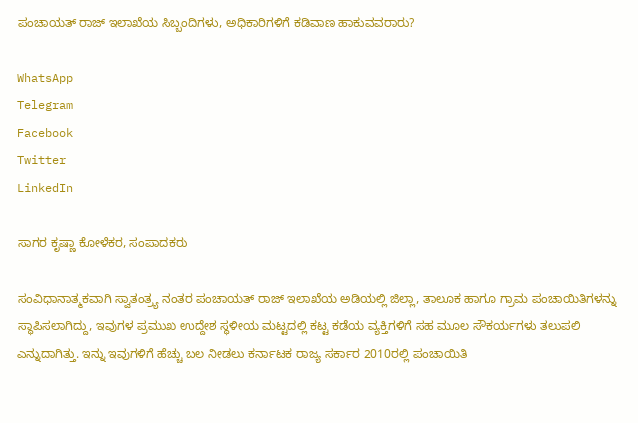ಪಂಚಾಯತ್ ರಾಜ್ ಇಲಾಖೆಯ ಸಿಬ್ಬಂದಿಗಳು, ಅಧಿಕಾರಿಗಳಿಗೆ ಕಡಿವಾಣ ಹಾಕುವವರಾರು?

WhatsApp
Telegram
Facebook
Twitter
LinkedIn

ಸಾಗರ ಕೃಷ್ಣಾ ಕೋಳೆಕರ, ಸಂಪಾದಕರು

ಸಂವಿಧಾನಾತ್ಮಕವಾಗಿ ಸ್ವಾತಂತ್ರ್ಯ ನಂತರ ಪಂಚಾಯತ್ ರಾಜ್ ಇಲಾಖೆಯ ಅಡಿಯಲ್ಲಿ ಜಿಲ್ಲಾ, ತಾಲೂಕ ಹಾಗೂ ಗ್ರಾಮ ಪಂಚಾಯಿತಿಗಳನ್ನು ಸ್ಥಾಪಿಸಲಾಗಿದ್ದು, ಇವುಗಳ ಪ್ರಮುಖ ಉದ್ದೇಶ ಸ್ಥಳೀಯ ಮಟ್ಟದಲ್ಲಿ ಕಟ್ಟ ಕಡೆಯ ವ್ಯಕ್ತಿಗಳಿಗೆ ಸಹ ಮೂಲ ಸೌಕರ್ಯಗಳು ತಲುಪಲಿ ಎನ್ನುದಾಗಿತ್ತು. ಇನ್ನು ಇವುಗಳಿಗೆ ಹೆಚ್ಚು ಬಲ ನೀಡಲು ಕರ್ನಾಟಕ ರಾಜ್ಯ ಸರ್ಕಾರ 2010ರಲ್ಲಿ ಪಂಚಾಯಿತಿ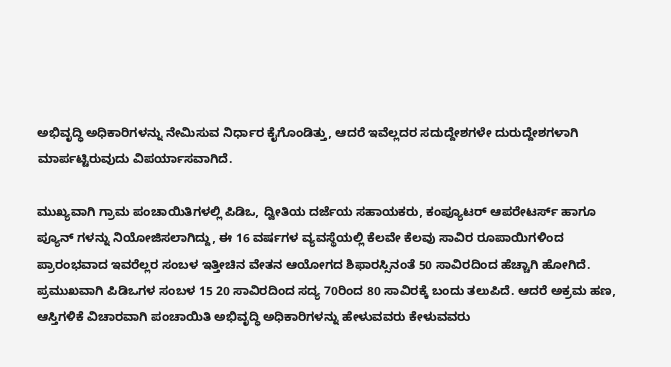ಅಭಿವೃದ್ಧಿ ಅಧಿಕಾರಿಗಳನ್ನು ನೇಮಿಸುವ ನಿರ್ಧಾರ ಕೈಗೊಂಡಿತ್ತು, ಆದರೆ ಇವೆಲ್ಲದರ ಸದುದ್ದೇಶಗಳೇ ದುರುದ್ದೇಶಗಳಾಗಿ ಮಾರ್ಪಟ್ಟಿರುವುದು ವಿಪರ್ಯಾಸವಾಗಿದೆ.

ಮುಖ್ಯವಾಗಿ ಗ್ರಾಮ ಪಂಚಾಯಿತಿಗಳಲ್ಲಿ ಪಿಡಿಒ, ದ್ವೀತಿಯ ದರ್ಜೆಯ ಸಹಾಯಕರು, ಕಂಪ್ಯೂಟರ್ ಆಪರೇಟರ್ಸ್ ಹಾಗೂ ಪ್ಯೂನ್ ಗಳನ್ನು ನಿಯೋಜಿಸಲಾಗಿದ್ದು, ಈ 16 ವರ್ಷಗಳ ವ್ಯವಸ್ಥೆಯಲ್ಲಿ ಕೆಲವೇ ಕೆಲವು ಸಾವಿರ ರೂಪಾಯಿಗಳಿಂದ ಪ್ರಾರಂಭವಾದ ಇವರೆಲ್ಲರ ಸಂಬಳ ಇತ್ತೀಚಿನ ವೇತನ ಆಯೋಗದ ಶಿಫಾರಸ್ಸಿನಂತೆ 50 ಸಾವಿರದಿಂದ ಹೆಚ್ಚಾಗಿ ಹೋಗಿದೆ. ಪ್ರಮುಖವಾಗಿ ಪಿಡಿಒಗಳ ಸಂಬಳ 15 20 ಸಾವಿರದಿಂದ ಸದ್ಯ 70ರಿಂದ 80 ಸಾವಿರಕ್ಕೆ ಬಂದು ತಲುಪಿದೆ. ಆದರೆ ಅಕ್ರಮ ಹಣ, ಆಸ್ತಿಗಳಿಕೆ ವಿಚಾರವಾಗಿ ಪಂಚಾಯಿತಿ ಅಭಿವೃದ್ಧಿ ಅಧಿಕಾರಿಗಳನ್ನು ಹೇಳುವವರು ಕೇಳುವವರು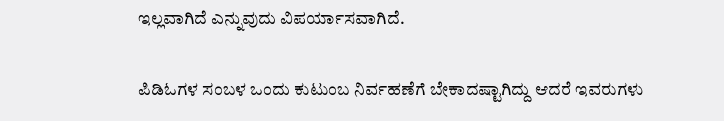ಇಲ್ಲವಾಗಿದೆ ಎನ್ನುವುದು ವಿಪರ್ಯಾಸವಾಗಿದೆ.

ಪಿಡಿಓಗಳ ಸಂಬಳ ಒಂದು ಕುಟುಂಬ ನಿರ್ವಹಣೆಗೆ ಬೇಕಾದಷ್ಟಾಗಿದ್ದು ಆದರೆ ಇವರುಗಳು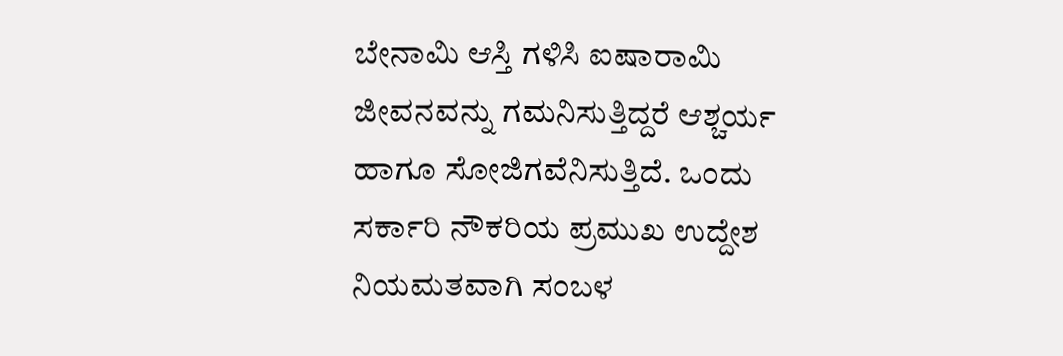ಬೇನಾಮಿ ಆಸ್ತಿ ಗಳಿಸಿ ಐಷಾರಾಮಿ ಜೀವನವನ್ನು ಗಮನಿಸುತ್ತಿದ್ದರೆ ಆಶ್ಚರ್ಯ ಹಾಗೂ ಸೋಜಿಗವೆನಿಸುತ್ತಿದೆ. ಒಂದು ಸರ್ಕಾರಿ ನೌಕರಿಯ ಪ್ರಮುಖ ಉದ್ದೇಶ ನಿಯಮತವಾಗಿ ಸಂಬಳ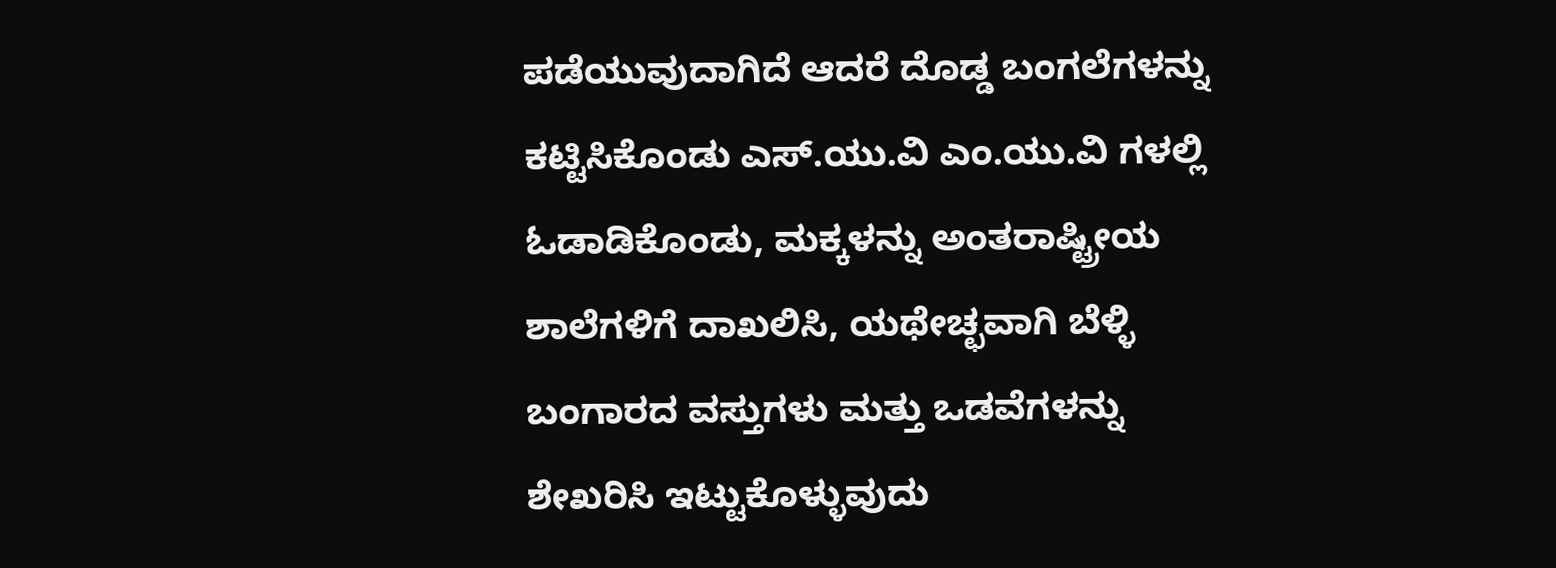ಪಡೆಯುವುದಾಗಿದೆ ಆದರೆ ದೊಡ್ಡ ಬಂಗಲೆಗಳನ್ನು ಕಟ್ಟಿಸಿಕೊಂಡು ಎಸ್.ಯು.ವಿ ಎಂ.ಯು.ವಿ ಗಳಲ್ಲಿ ಓಡಾಡಿಕೊಂಡು, ಮಕ್ಕಳನ್ನು ಅಂತರಾಷ್ಟ್ರೀಯ ಶಾಲೆಗಳಿಗೆ ದಾಖಲಿಸಿ, ಯಥೇಚ್ಛವಾಗಿ ಬೆಳ್ಳಿ ಬಂಗಾರದ ವಸ್ತುಗಳು ಮತ್ತು ಒಡವೆಗಳನ್ನು ಶೇಖರಿಸಿ ಇಟ್ಟುಕೊಳ್ಳುವುದು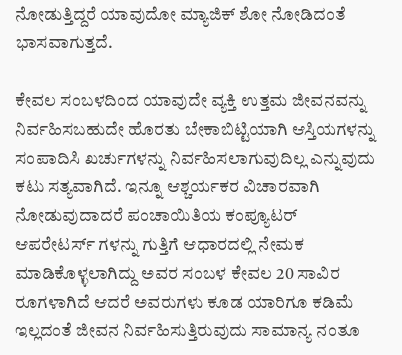ನೋಡುತ್ತಿದ್ದರೆ ಯಾವುದೋ ಮ್ಯಾಜಿಕ್ ಶೋ ನೋಡಿದಂತೆ ಭಾಸವಾಗುತ್ತದೆ.

ಕೇವಲ ಸಂಬಳದಿಂದ ಯಾವುದೇ ವ್ಯಕ್ತಿ ಉತ್ತಮ ಜೀವನವನ್ನು ನಿರ್ವಹಿಸಬಹುದೇ ಹೊರತು ಬೇಕಾಬಿಟ್ಟಿಯಾಗಿ ಆಸ್ತಿಯಗಳನ್ನು ಸಂಪಾದಿಸಿ ಖರ್ಚುಗಳನ್ನು ನಿರ್ವಹಿಸಲಾಗುವುದಿಲ್ಲ ಎನ್ನುವುದು ಕಟು ಸತ್ಯವಾಗಿದೆ. ಇನ್ನೂ ಆಶ್ಚರ್ಯಕರ ವಿಚಾರವಾಗಿ ನೋಡುವುದಾದರೆ ಪಂಚಾಯಿತಿಯ ಕಂಪ್ಯೂಟರ್ ಆಪರೇಟರ್ಸ್ ಗಳನ್ನು ಗುತ್ತಿಗೆ ಆಧಾರದಲ್ಲಿ ನೇಮಕ ಮಾಡಿಕೊಳ್ಳಲಾಗಿದ್ದು ಅವರ ಸಂಬಳ ಕೇವಲ 20 ಸಾವಿರ ರೂಗಳಾಗಿದೆ ಆದರೆ ಅವರುಗಳು ಕೂಡ ಯಾರಿಗೂ ಕಡಿಮೆ ಇಲ್ಲದಂತೆ ಜೀವನ ನಿರ್ವಹಿಸುತ್ತಿರುವುದು ಸಾಮಾನ್ಯ ನಂತೂ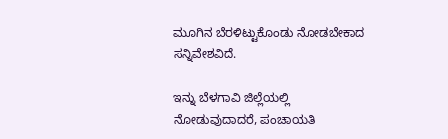ಮೂಗಿನ ಬೆರಳಿಟ್ಟುಕೊಂಡು ನೋಡಬೇಕಾದ ಸನ್ನಿವೇಶವಿದೆ.

ಇನ್ನು ಬೆಳಗಾವಿ ಜಿಲ್ಲೆಯಲ್ಲಿ ನೋಡುವುದಾದರೆ, ಪಂಚಾಯತಿ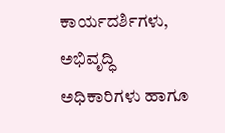ಕಾರ್ಯದರ್ಶಿಗಳು, ಅಭಿವೃದ್ಧಿ ಅಧಿಕಾರಿಗಳು ಹಾಗೂ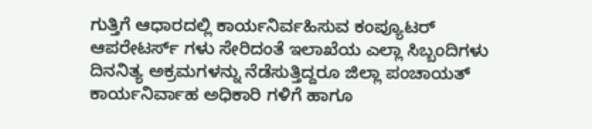ಗುತ್ತಿಗೆ ಆಧಾರದಲ್ಲಿ ಕಾರ್ಯನಿರ್ವಹಿಸುವ ಕಂಪ್ಯೂಟರ್ ಆಪರೇಟರ್ಸ್ ಗಳು ಸೇರಿದಂತೆ ಇಲಾಖೆಯ ಎಲ್ಲಾ ಸಿಬ್ಬಂದಿಗಳು ದಿನನಿತ್ಯ ಅಕ್ರಮಗಳನ್ನು ನೆಡೆಸುತ್ತಿದ್ದರೂ ಜಿಲ್ಲಾ ಪಂಚಾಯತ್ ಕಾರ್ಯನಿರ್ವಾಹ ಅಧಿಕಾರಿ ಗಳಿಗೆ ಹಾಗೂ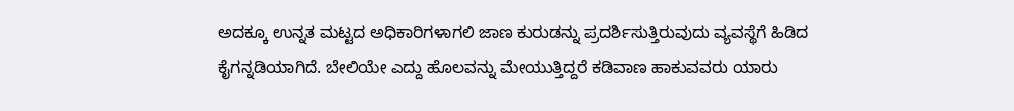ಅದಕ್ಕೂ ಉನ್ನತ ಮಟ್ಟದ ಅಧಿಕಾರಿಗಳಾಗಲಿ ಜಾಣ ಕುರುಡನ್ನು ಪ್ರದರ್ಶಿಸುತ್ತಿರುವುದು ವ್ಯವಸ್ಥೆಗೆ ಹಿಡಿದ ಕೈಗನ್ನಡಿಯಾಗಿದೆ. ಬೇಲಿಯೇ ಎದ್ದು ಹೊಲವನ್ನು ಮೇಯುತ್ತಿದ್ದರೆ ಕಡಿವಾಣ ಹಾಕುವವರು ಯಾರು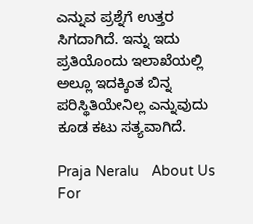ಎನ್ನುವ ಪ್ರಶ್ನೆಗೆ ಉತ್ತರ ಸಿಗದಾಗಿದೆ. ಇನ್ನು ಇದು ಪ್ರತಿಯೊಂದು ಇಲಾಖೆಯಲ್ಲಿ ಅಲ್ಲೂ ಇದಕ್ಕಿಂತ ಬಿನ್ನ ಪರಿಸ್ಥಿತಿಯೇನಿಲ್ಲ ಎನ್ನುವುದು ಕೂಡ ಕಟು ಸತ್ಯವಾಗಿದೆ.

Praja Neralu   About Us
For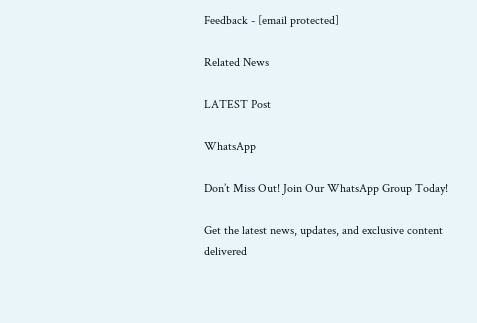Feedback - [email protected]

Related News

LATEST Post

WhatsApp

Don’t Miss Out! Join Our WhatsApp Group Today!

Get the latest news, updates, and exclusive content delivered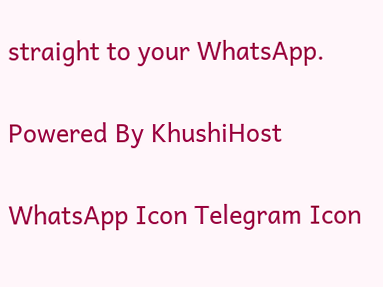straight to your WhatsApp.

Powered By KhushiHost

WhatsApp Icon Telegram Icon